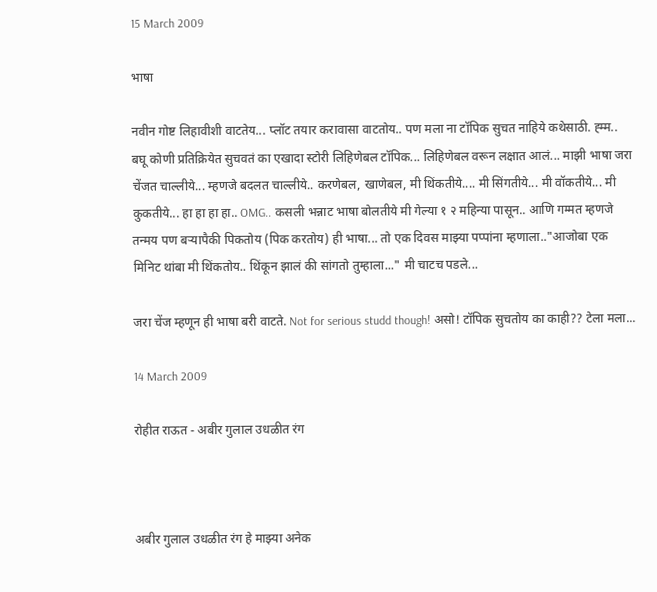15 March 2009

भाषा

नवीन गोष्ट लिहावीशी वाटतेय... प्लॉट तयार करावासा वाटतोय.. पण मला ना टॉपिक सुचत नाहिये कथेसाठी. ह्म्म.. बघू कोणी प्रतिक्रियेत सुचवतं का एखादा स्टोरी लिहिणेबल टॉपिक... लिहिणेबल वरून लक्षात आलं... माझी भाषा जरा चेंजत चाल्लीये... म्हणजे बदलत चाल्लीये.. करणेबल, खाणेबल, मी थिंकतीये.... मी सिंगतीये... मी वॉकतीये... मी कुकतीये... हा हा हा हा.. OMG.. कसली भन्नाट भाषा बोलतीये मी गेल्या १ २ महिन्या पासून.. आणि गम्मत म्हणजे तन्मय पण बर्‍यापैकी पिकतोय (पिक करतोय) ही भाषा... तो एक दिवस माझ्या पप्पांना म्हणाला.."आजोबा एक मिनिट थांबा मी थिंकतोय.. थिंकून झालं की सांगतो तुम्हाला..." मी चाटच पडले...

जरा चेंज म्हणून ही भाषा बरी वाटते. Not for serious studd though! असो! टॉपिक सुचतोय का काही?? टेला मला...

14 March 2009

रोहीत राऊत - अबीर गुलाल उधळीत रंग



अबीर गुलाल उधळीत रंग हे माझ्या अनेक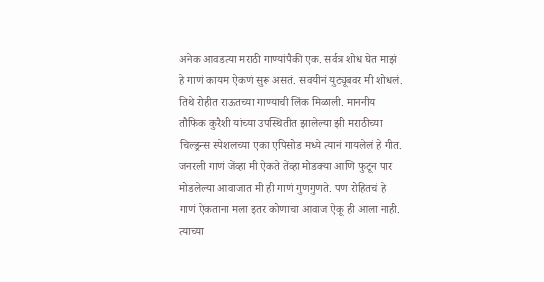अनेक आवडत्या मराठी गाण्यांपैकी एक. सर्वत्र शोध घेत माझं हे गाणं कायम ऐकणं सुरू असतं. सवयीनं युट्यूबवर मी शोधलं. तिथे रोहीत राऊतच्या गाण्याची लिंक मिळाली. माननीय तौफिक कुरैशी यांच्या उपस्थितीत झालेल्या झी मराठीच्या चिल्ड्रन्स स्पेशलच्या एका एपिसोड मध्ये त्यानं गायलेलं हे गीत. जनरली गाणं जेंव्हा मी ऐकते तेंव्हा मोडक्या आणि फुटून पार मोडलेल्या आवाजात मी ही गाणं गुणगुणते. पण रोहितचं हे गाणं ऐकताना मला इतर कोणाचा आवाज ऐकू ही आला नाही. त्याच्या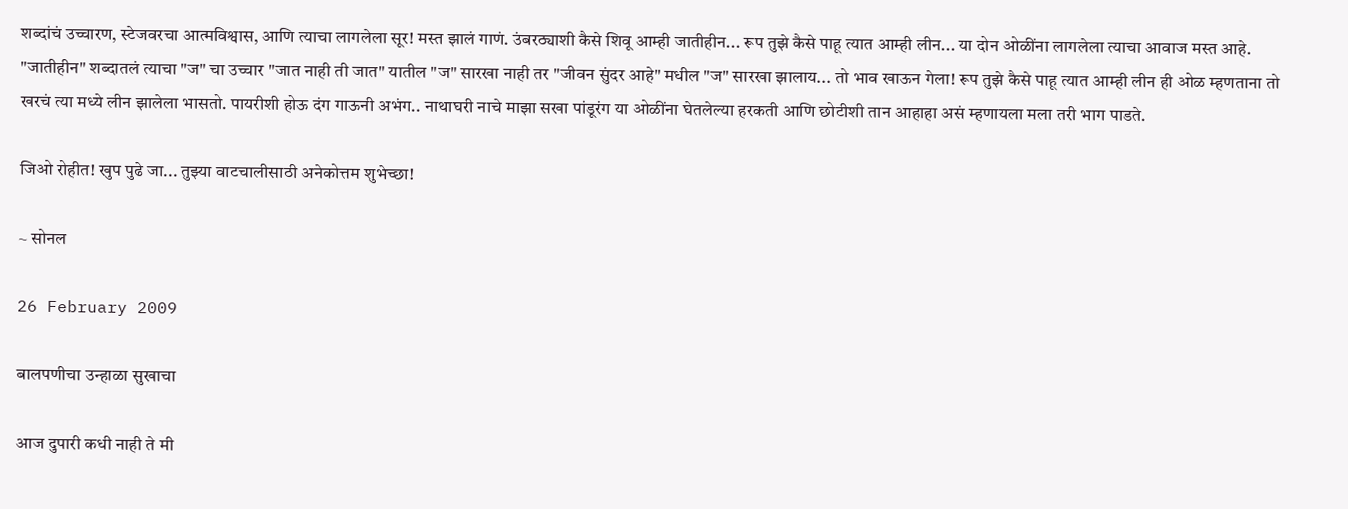शब्दांचं उच्चारण, स्टेजवरचा आत्मविश्वास, आणि त्याचा लागलेला सूर! मस्त झालं गाणं. उंबरठ्याशी कैसे शिवू आम्ही जातीहीन... रूप तुझे कैसे पाहू त्यात आम्ही लीन... या दोन ओळींना लागलेला त्याचा आवाज मस्त आहे. "जातीहीन" शब्दातलं त्याचा "ज" चा उच्चार "जात नाही ती जात" यातील "ज" सारखा नाही तर "जीवन सुंदर आहे" मधील "ज" सारखा झालाय... तो भाव खाऊन गेला! रूप तुझे कैसे पाहू त्यात आम्ही लीन ही ओळ म्हणताना तो खरचं त्या मध्ये लीन झालेला भासतो. पायरीशी होऊ दंग गाऊनी अभंग.. नाथाघरी नाचे माझा सखा पांडूरंग या ओळींना घेतलेल्या हरकती आणि छोटीशी तान आहाहा असं म्हणायला मला तरी भाग पाडते.

जिओ रोहीत! खुप पुढे जा... तुझ्या वाटचालीसाठी अनेकोत्तम शुभेच्छा!

~ सोनल

26 February 2009

बालपणीचा उन्हाळा सुखाचा

आज दुपारी कधी नाही ते मी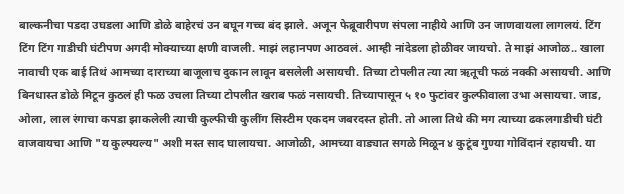बाल्कनीचा पडदा उघडला आणि डोळे बाहेरचं उन बघून गच्च बंद झाले. अजून फेब्रूवारीपण संपला नाहीये आणि उन जाणवायला लागलयं. टिंग टिंग टिंग गाडीची घंटीपण अगदी मोक्याच्या क्षणी वाजली. माझं लहानपण आठवलं. आम्ही नांदेडला होळीवर जायचो. ते माझं आजोळ.. खाला नावाची एक बाई तिथं आमच्या दाराच्या बाजूलाच दुकान लावून बसलेली असायची. तिच्या टोपलीत त्या त्या ऋतूची फळं नक्की असायची. आणि बिनधास्त डोळे मिटून कुठलं ही फळ उचला तिच्या टोपलीत खराब फळं नसायची. तिच्यापासून ५ १० फुटांवर कुल्फीवाला उभा असायचा. जाड, ओला, लाल रंगाचा कपडा झाकलेली त्याची कुल्फीची कुलींग सिस्टीम एकदम जबरदस्त होती. तो आला तिथे की मग त्याच्या ढकलगाडीची घंटी वाजवायचा आणि "य कुल्फ्यल्य" अशी मस्त साद घालायचा. आजोळी, आमच्या वाड्यात सगळे मिळून ४ कुटूंब गुण्या गोविंदानं रहायची. या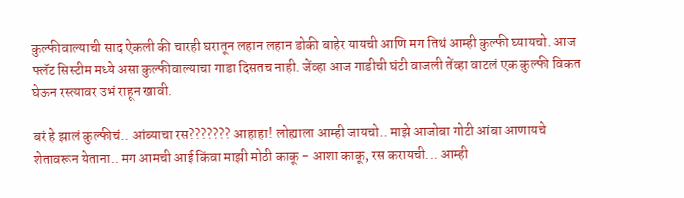कुल्फीवाल्याची साद ऐकली की चारही घरातून लहान लहान डोकी बाहेर यायची आणि मग तिथं आम्ही कुल्फी घ्यायचो. आज फ्लॅट सिस्टीम मध्ये असा कुल्फीवाल्याचा गाडा दिसतच नाही. जेंव्हा आज गाडीची घंटी वाजली तेंव्हा वाटलं एक कुल्फी विकत घेऊन रस्त्यावर उभं राहून खावी.

बरं हे झालं कुल्फीचं.. आंब्याचा रस??????? आहाहा! लोह्याला आम्ही जायचो.. माझे आजोबा गोटी आंबा आणायचे शेतावरून येताना.. मग आमची आई किंवा माझी मोठी काकू - आशा काकू, रस करायची... आम्ही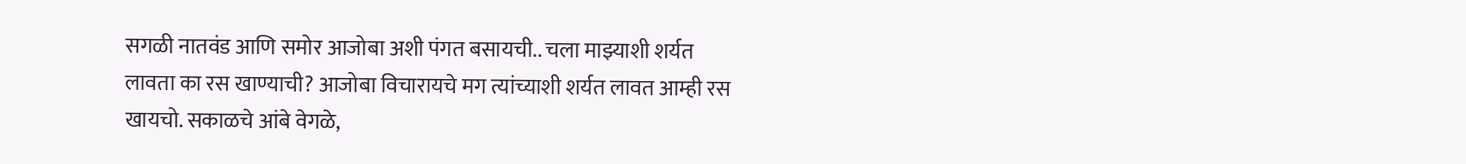सगळी नातवंड आणि समोर आजोबा अशी पंगत बसायची.. चला माझ्याशी शर्यत लावता का रस खाण्याची? आजोबा विचारायचे मग त्यांच्याशी शर्यत लावत आम्ही रस खायचो. सकाळचे आंबे वेगळे,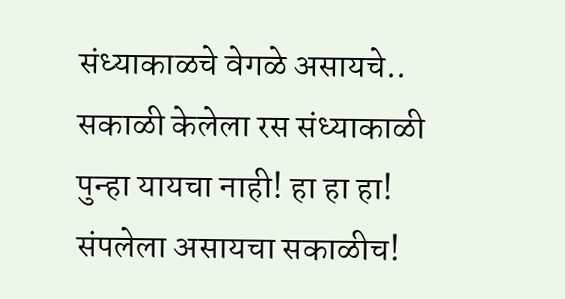संध्याकाळचे वेगळे असायचे.. सकाळी केलेला रस संध्याकाळी पुन्हा यायचा नाही! हा हा हा! संपलेला असायचा सकाळीच!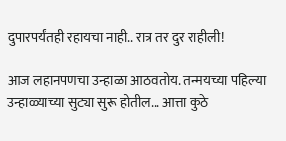दुपारपर्यंतही रहायचा नाही.. रात्र तर दुर राहीली!

आज लहानपणचा उन्हाळा आठवतोय. तन्मयच्या पहिल्या उन्हाळ्याच्या सुट्या सुरू होतील... आत्ता कुठे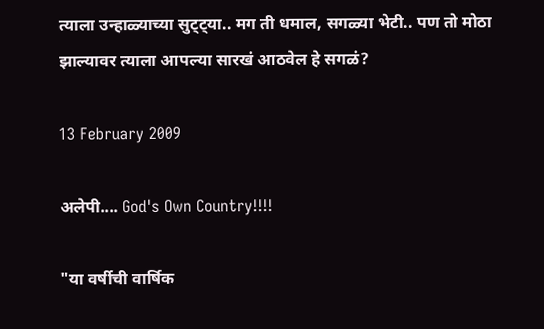त्याला उन्हाळ्याच्या सुट्ट्या.. मग ती धमाल, सगळ्या भेटी.. पण तो मोठा झाल्यावर त्याला आपल्या सारखं आठवेल हे सगळं?

13 February 2009

अलेपी.... God's Own Country!!!!

"या वर्षीची वार्षिक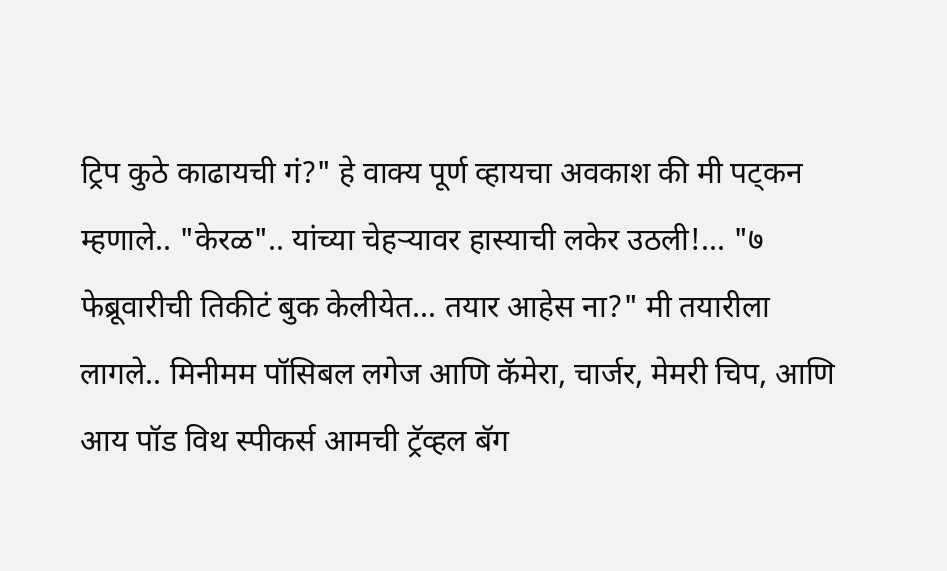ट्रिप कुठे काढायची गं?" हे वाक्य पूर्ण व्हायचा अवकाश की मी पट्कन म्हणाले.. "केरळ".. यांच्या चेहर्‍यावर हास्याची लकेर उठली!... "७ फेब्रूवारीची तिकीटं बुक केलीयेत... तयार आहेस ना?" मी तयारीला लागले.. मिनीमम पॉसिबल लगेज आणि कॅमेरा, चार्जर, मेमरी चिप, आणि आय पॉड विथ स्पीकर्स आमची ट्रॅव्हल बॅग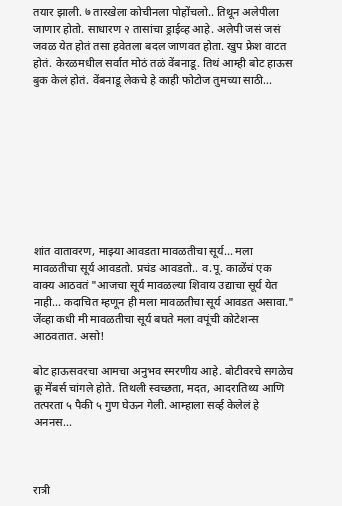तयार झाली. ७ तारखेला कोचीनला पोहोंचलो.. तिथून अलेपीला जाणार होतो. साधारण २ तासांचा ड्राईव्ह आहे. अलेपी जसं जसं जवळ येत होतं तसा हवेतला बदल जाणवत होता. खुप फ्रेश वाटत होतं. केरळमधील सर्वात मोठं तळं वेंबनाडू. तिथं आम्ही बोट हाऊस बुक केलं होतं. वेंबनाडू लेकचे हे काही फोटोज तुमच्या साठी...









शांत वातावरण, माझ्या आवडता मावळतीचा सूर्य... मला मावळतीचा सूर्य आवडतो. प्रचंड आवडतो.. व.पू. काळेंचं एक वाक्य आठवतं "आजचा सूर्य मावळल्या शिवाय उद्याचा सूर्य येत नाही... कदाचित म्हणून ही मला मावळतीचा सूर्य आवडत असावा." जेंव्हा कधी मी मावळतीचा सूर्य बघते मला वपूंची कोटेशन्स आठवतात. असो!

बोट हाऊसवरचा आमचा अनुभव स्मरणीय आहे. बोटीवरचे सगळेच क्रू मेंबर्स चांगले होते. तिथली स्वच्छता, मदत, आदरातिथ्य आणि तत्परता ५ पैकी ५ गुण घेऊन गेली. आम्हाला सर्व्ह केलेलं हे अननस...



रात्री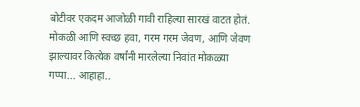बोटीवर एकदम आजोळी गावी राहिल्या सारखं वाटत होतं. मोकळी आणि स्वच्छ हवा, गरम गरम जेवण, आणि जेवण झाल्यावर कित्येक वर्षांनी मारलेल्या निवांत मोकळ्या गप्पा... आहाहा..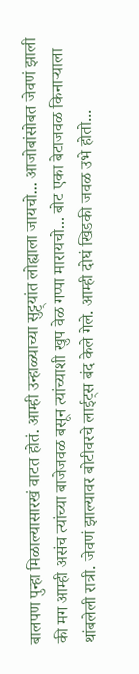बालपण पुन्हा मिळाल्यासारखं वाटत होतं. आम्ही उन्हाळ्याच्या सुट्ट्यांत लोह्याला जायचो... आजोबांसोबत जेवणं झाली की मग आम्ही असंच त्यांच्या बाजेजवळ बसून त्यांच्याशी खुप वेळ गप्पा मारायचो... बोट एका बेटाजवळ किनार्‍याला थांबलेली रात्री. जेवणं झाल्यावर बोटीवरचे लाईट्स बंद केले गेले. आम्ही दोघं खिडकी जवळ उभे होतो...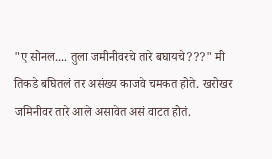"ए सोनल.... तुला जमीनीवरचे तारे बघायचे???" मी तिकडे बघितलं तर असंख्य काजवे चमकत होते. खरोखर जमिनीवर तारे आले असावेत असं वाटत होतं.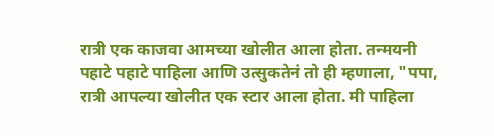रात्री एक काजवा आमच्या खोलीत आला होता. तन्मयनी पहाटे पहाटे पाहिला आणि उत्सुकतेनं तो ही म्हणाला, "पपा, रात्री आपल्या खोलीत एक स्टार आला होता. मी पाहिला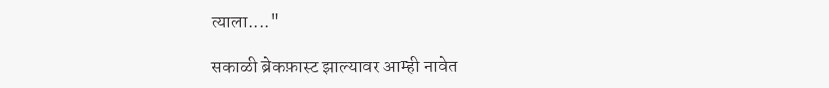त्याला...."

सकाळी ब्रेकफ़ास्ट झाल्यावर आम्ही नावेत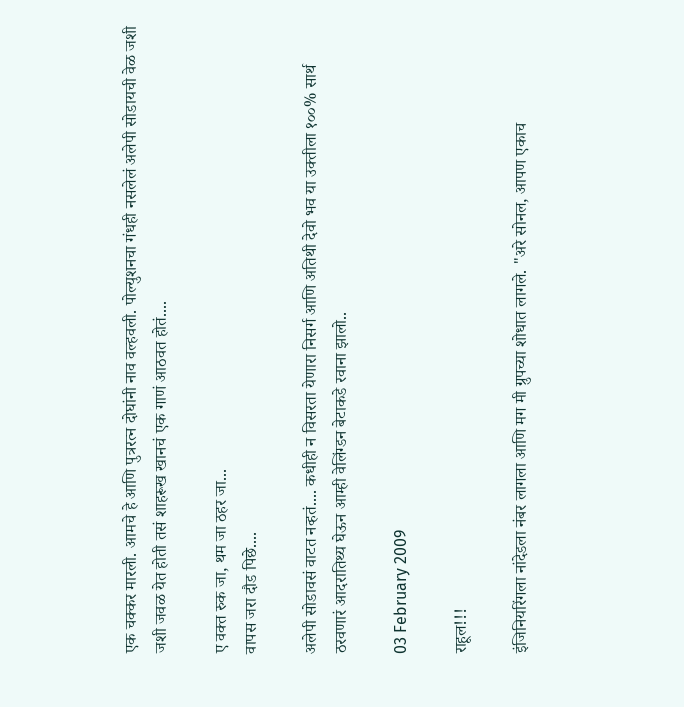एक चक्कर मारली. आमचे हे आणि पुत्ररत्न दोघांनी नाव वल्हवली. पोल्युशनचा गंधही नसलेलं अलेपी सोडायची वेळ जशी जशी जवळ येत होती तसं शाहरूख खानचं एक गाणं आठवत होतं....

ए वक्त रुक जा, थम जा ठहर जा...
वापस जरा दौड पिछे....

अलेपी सोडावसं वाटत नव्हतं.... कधीही न विसरता येणारा निसर्ग आणि अतिथी देवो भव या उक्तीला १००% सार्थ ठरवणारं आदरातिथ्य घेऊन आम्ही वेलिंग्डन बेटाकडे रवाना झालो..

03 February 2009

राहूल!!!

इंजिनियरिंगला नांदेडला नंबर लागला आणि मग मी ग्रुपच्या शोधात लागले. "अरे सोनल, आपण एकाच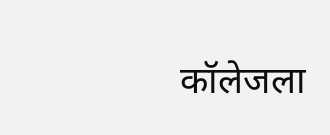कॉलेजला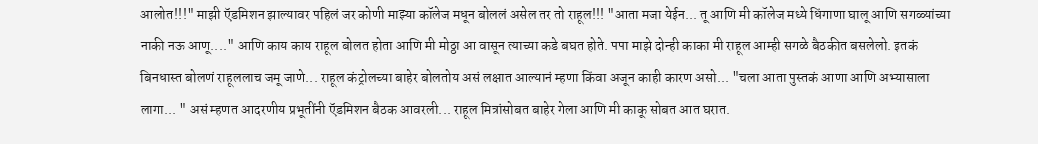आलोत!!!" माझी ऍडमिशन झाल्यावर पहिलं जर कोणी माझ्या कॉलेज मधून बोललं असेल तर तो राहूल!!! "आता मजा येईन... तू आणि मी कॉलेज मध्ये धिंगाणा घालू आणि सगळ्यांच्या नाकी नऊ आणू...." आणि काय काय राहूल बोलत होता आणि मी मोठ्ठा आ वासून त्याच्या कडे बघत होते. पपा माझे दोन्ही काका मी राहूल आम्ही सगळे बैठकीत बसलेलो. इतकं बिनधास्त बोलणं राहूललाच जमू जाणे... राहूल कंट्रोलच्या बाहेर बोलतोय असं लक्षात आल्यानं म्हणा किंवा अजून काही कारण असो... "चला आता पुस्तकं आणा आणि अभ्यासाला लागा... " असं म्हणत आदरणीय प्रभूतींनी ऍडमिशन बैठक आवरली... राहूल मित्रांसोबत बाहेर गेला आणि मी काकू सोबत आत घरात.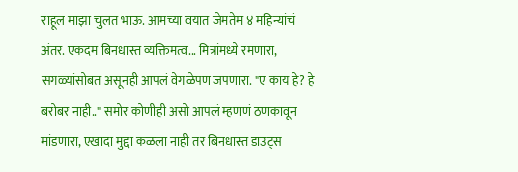राहूल माझा चुलत भाऊ. आमच्या वयात जेमतेम ४ महिन्यांचं अंतर. एकदम बिनधास्त व्यक्तिमत्व... मित्रांमध्ये रमणारा, सगळ्यांसोबत असूनही आपलं वेगळेपण जपणारा. "ए काय हे? हे बरोबर नाही.." समोर कोणीही असो आपलं म्हणणं ठणकावून मांडणारा, एखादा मुद्दा कळला नाही तर बिनधास्त डाउट्स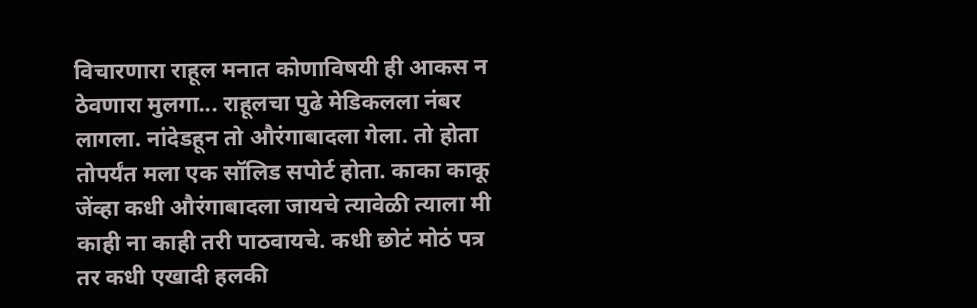विचारणारा राहूल मनात कोणाविषयी ही आकस न ठेवणारा मुलगा... राहूलचा पुढे मेडिकलला नंबर लागला. नांदेडहून तो औरंगाबादला गेला. तो होता तोपर्यंत मला एक सॉलिड सपोर्ट होता. काका काकू जेंव्हा कधी औरंगाबादला जायचे त्यावेळी त्याला मी काही ना काही तरी पाठवायचे. कधी छोटं मोठं पत्र तर कधी एखादी हलकी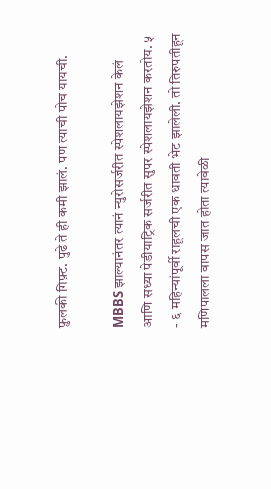फ़ुलकी गिफ़्ट. पुढे ते ही कमी झालं. पण त्याची पोच यायची.

MBBS झाल्यानंतर त्यानं न्युरोसर्जरीत स्पेशलायझेशन केलं आणि सध्या पेडीयाट्रिक सर्जरीत सुपर स्पेशलायझेशन करतोय. ५ - ६ महिन्यांपूर्वी राहूलची एक धावती भेट झालेली. तो तिरुपतीहून मणिपालला वापस जात होता त्यावेळी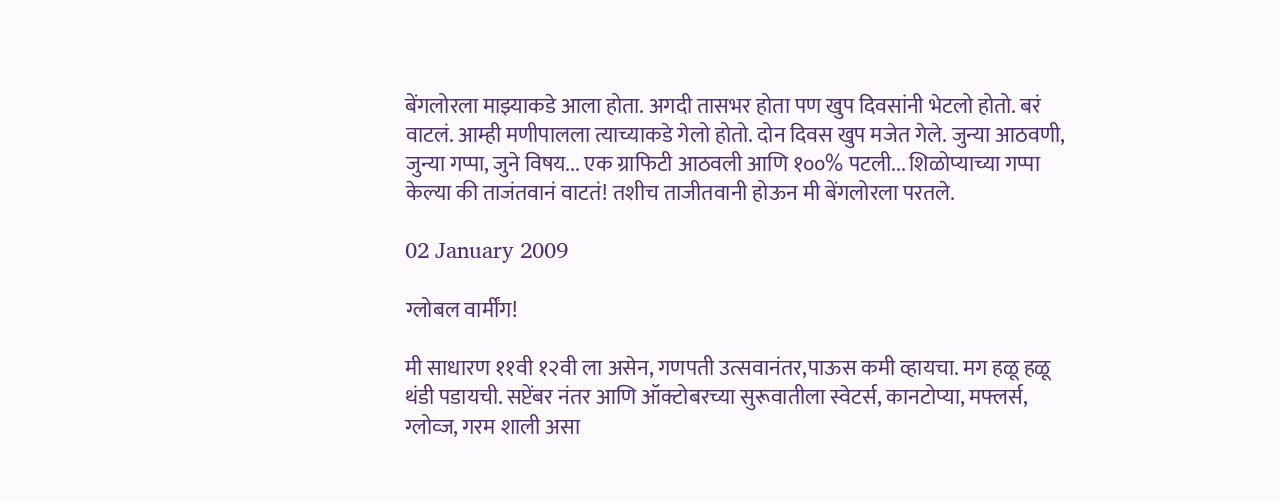बेंगलोरला माझ्याकडे आला होता. अगदी तासभर होता पण खुप दिवसांनी भेटलो होतो. बरं वाटलं. आम्ही मणीपालला त्याच्याकडे गेलो होतो. दोन दिवस खुप मजेत गेले. जुन्या आठवणी, जुन्या गप्पा, जुने विषय... एक ग्राफिटी आठवली आणि १००% पटली... शिळोप्याच्या गप्पा केल्या की ताजंतवानं वाटतं! तशीच ताजीतवानी होऊन मी बेंगलोरला परतले.

02 January 2009

ग्लोबल वार्मींग!

मी साधारण ११वी १२वी ला असेन, गणपती उत्सवानंतर,पाऊस कमी व्हायचा. मग हळू हळू थंडी पडायची. सप्टेंबर नंतर आणि ऑक्टोबरच्या सुरूवातीला स्वेटर्स, कानटोप्या, मफ्लर्स, ग्लोव्ज, गरम शाली असा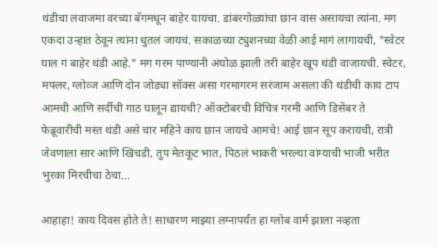थंडीचा लवाजमा वरच्या बॅगमधून बाहेर यायचा. डांबरगोळ्यांचा छान वास असायचा त्यांना. मग एकदा उन्हात ठेवून त्यांना धुतलं जायचं. सकाळच्या ट्युशनच्या वेळी आई मागं लागायची, "स्वेटर घाल गं बाहेर थंडी आहे." मग गरम पाण्यानी अंघोळ झाली तरी बाहेर खूप थंडी वाजायची. स्वेटर, मफ्लर, ग्लोव्ज आणि दोन जोड्या सॉक्स असा गरमागरम सरंजाम असला की थंडीची काय टाप आमची आणि सर्दीची गाठ घालून द्यायची? ऑक्टोबरची विचित्र गरमी आणि डिसेंबर ते फेब्रूवारीची मस्त थंडी असे चार महिने काय छान जायचे आमचे! आई छान सूप करायची, रात्री जेवणाला सार आणि खिचडी, तुप मेतकूट भात, पिठलं भाकरी भरल्या वांग्याची भाजी भरीत भुरका मिरचीचा ठेचा...

आहाहा! काय दिवस होते ते! साधारण माझ्या लग्नापर्यंत हा ग्लोब वार्म झाला नव्हता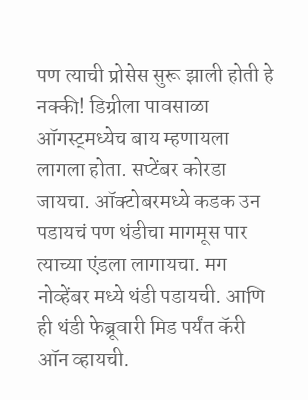पण त्याची प्रोसेस सुरू झाली होती हे नक्की! डिग्रीला पावसाळा ऑगस्ट्मध्येच बाय म्हणायला लागला होता. सप्टेंबर कोरडा जायचा. ऑक्टोबरमध्ये कडक उन पडायचं पण थंडीचा मागमूस पार त्याच्या एंडला लागायचा. मग नोव्हेंबर मध्ये थंडी पडायची. आणि ही थंडी फेब्रूवारी मिड पर्यंत कॅरी ऑन व्हायची.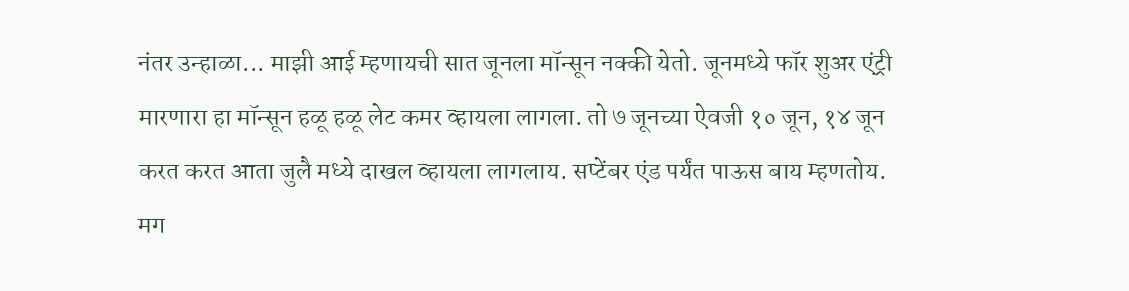नंतर उन्हाळा... माझी आई म्हणायची सात जूनला मॉन्सून नक्की येतो. जूनमध्ये फॉर शुअर एंट्री मारणारा हा मॉन्सून हळू हळू लेट कमर व्हायला लागला. तो ७ जूनच्या ऐवजी १० जून, १४ जून करत करत आता जुलै मध्ये दाखल व्हायला लागलाय. सप्टेंबर एंड पर्यंत पाऊस बाय म्हणतोय. मग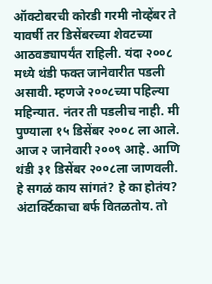ऑक्टोबरची कोरडी गरमी नोव्हेंबर ते यावर्षी तर डिसेंबरच्या शेवटच्या आठवड्यापर्यंत राहिली. यंदा २००८ मध्ये थंडी फक्त जानेवारीत पडली असावी. म्हणजे २००८च्या पहिल्या महिन्यात. नंतर ती पडलीच नाही. मी पुण्याला १५ डिसेंबर २००८ ला आले. आज २ जानेवारी २००९ आहे. आणि थंडी ३१ डिसेंबर २००८ला जाणवली. हे सगळं काय सांगतं? हे का होतंय? अंटार्क्टिकाचा बर्फ वितळतोय. तो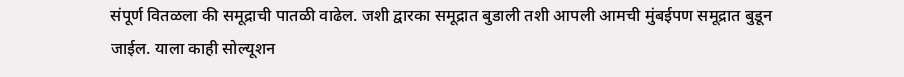संपूर्ण वितळला की समूद्राची पातळी वाढेल. जशी द्वारका समूद्रात बुडाली तशी आपली आमची मुंबईपण समूद्रात बुडून जाईल. याला काही सोल्यूशन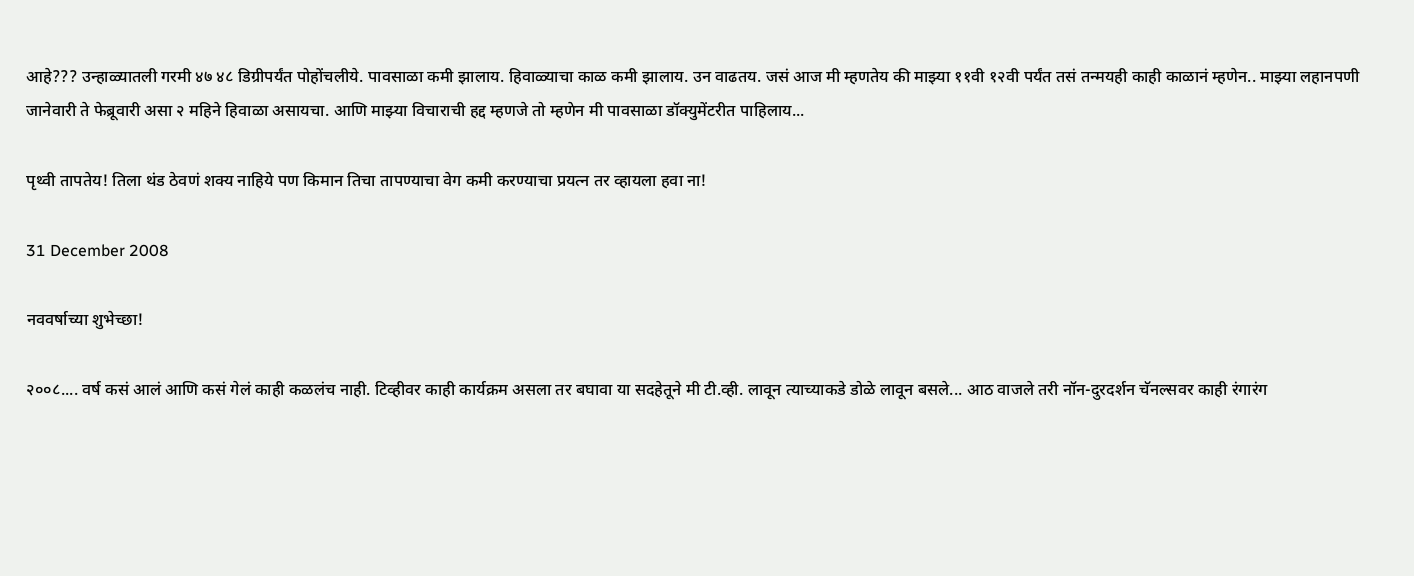आहे??? उन्हाळ्यातली गरमी ४७ ४८ डिग्रीपर्यंत पोहोंचलीये. पावसाळा कमी झालाय. हिवाळ्याचा काळ कमी झालाय. उन वाढतय. जसं आज मी म्हणतेय की माझ्या ११वी १२वी पर्यंत तसं तन्मयही काही काळानं म्हणेन.. माझ्या लहानपणी जानेवारी ते फेब्रूवारी असा २ महिने हिवाळा असायचा. आणि माझ्या विचाराची हद्द म्हणजे तो म्हणेन मी पावसाळा डॉक्युमेंटरीत पाहिलाय...

पृथ्वी तापतेय! तिला थंड ठेवणं शक्य नाहिये पण किमान तिचा तापण्याचा वेग कमी करण्याचा प्रयत्न तर व्हायला हवा ना!

31 December 2008

नववर्षाच्या शुभेच्छा!

२००८.... वर्ष कसं आलं आणि कसं गेलं काही कळलंच नाही. टिव्हीवर काही कार्यक्रम असला तर बघावा या सदहेतूने मी टी.व्ही. लावून त्याच्याकडे डोळे लावून बसले... आठ वाजले तरी नॉन-दुरदर्शन चॅनल्सवर काही रंगारंग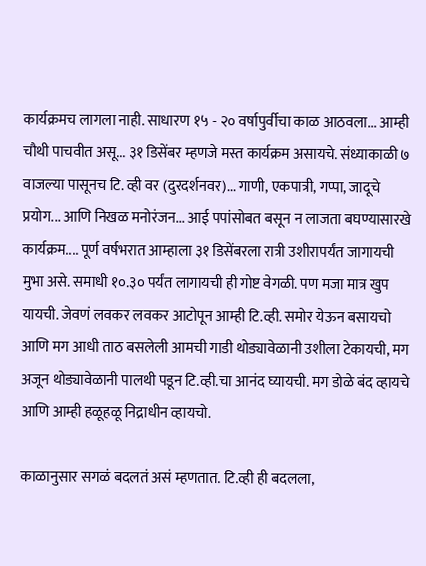कार्यक्रमच लागला नाही. साधारण १५ - २० वर्षापुर्वीचा काळ आठवला... आम्ही चौथी पाचवीत असू... ३१ डिसेंबर म्हणजे मस्त कार्यक्रम असायचे. संध्याकाळी ७ वाजल्या पासूनच टि. व्ही वर (दुरदर्शनवर)... गाणी, एकपात्री, गप्पा, जादूचे प्रयोग... आणि निखळ मनोरंजन... आई पपांसोबत बसून न लाजता बघण्यासारखे कार्यक्रम.... पूर्ण वर्षभरात आम्हाला ३१ डिसेंबरला रात्री उशीरापर्यंत जागायची मुभा असे. समाधी १०.३० पर्यंत लागायची ही गोष्ट वेगळी. पण मजा मात्र खुप यायची. जेवणं लवकर लवकर आटोपून आम्ही टि.व्ही. समोर येऊन बसायचो आणि मग आधी ताठ बसलेली आमची गाडी थोड्यावेळानी उशीला टेकायची, मग अजून थोड्यावेळानी पालथी पडून टि.व्ही.चा आनंद घ्यायची. मग डोळे बंद व्हायचे आणि आम्ही हळूहळू निद्राधीन व्हायचो.

काळानुसार सगळं बदलतं असं म्हणतात. टि.व्ही ही बदलला,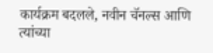कार्यक्रम बदलले, नवीन चॅनल्स आणि त्यांच्या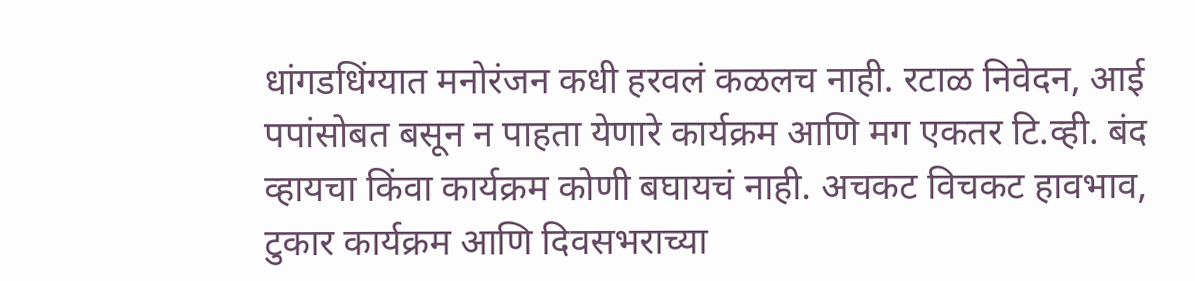धांगडधिंग्यात मनोरंजन कधी हरवलं कळलच नाही. रटाळ निवेदन, आई पपांसोबत बसून न पाहता येणारे कार्यक्रम आणि मग एकतर टि.व्ही. बंद व्हायचा किंवा कार्यक्रम कोणी बघायचं नाही. अचकट विचकट हावभाव, टुकार कार्यक्रम आणि दिवसभराच्या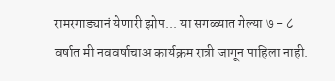रामरगाड्यानं येणारी झोप... या सगळ्यात गेल्या ७ - ८ वर्षात मी नववर्षाचाअ कार्यक्रम रात्री जागून पाहिला नाही.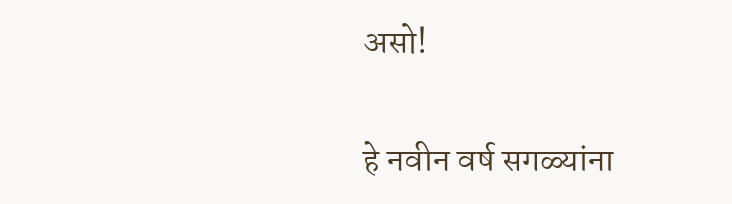असो!

हे नवीन वर्ष सगळ्यांना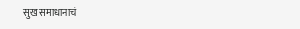सुख समाधानाचं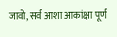जावो, सर्व आशा आकांक्षा पूर्ण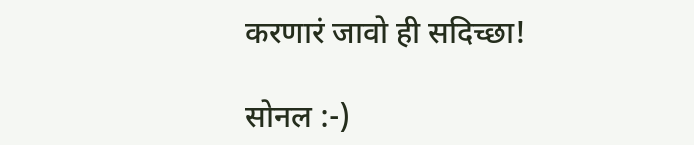करणारं जावो ही सदिच्छा!

सोनल :-)